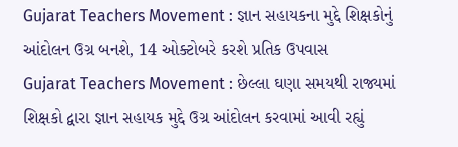Gujarat Teachers Movement : જ્ઞાન સહાયકના મુદ્દે શિક્ષકોનું આંદોલન ઉગ્ર બનશે, 14 ઓક્ટોબરે કરશે પ્રતિક ઉપવાસ
Gujarat Teachers Movement : છેલ્લા ઘણા સમયથી રાજ્યમાં શિક્ષકો દ્વારા જ્ઞાન સહાયક મુદ્દે ઉગ્ર આંદોલન કરવામાં આવી રહ્યું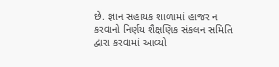છે. જ્ઞાન સહાયક શાળામાં હાજર ન કરવાનો નિર્ણય શૈક્ષણિક સંકલન સમિતિ દ્વારા કરવામાં આવ્યો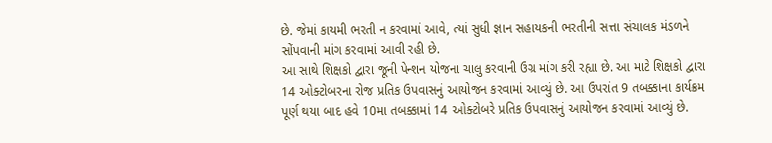છે. જેમાં કાયમી ભરતી ન કરવામાં આવે, ત્યાં સુધી જ્ઞાન સહાયકની ભરતીની સત્તા સંચાલક મંડળને સોંપવાની માંગ કરવામાં આવી રહી છે.
આ સાથે શિક્ષકો દ્વારા જૂની પેન્શન યોજના ચાલુ કરવાની ઉગ્ર માંગ કરી રહ્યા છે. આ માટે શિક્ષકો દ્વારા 14 ઓક્ટોબરના રોજ પ્રતિક ઉપવાસનું આયોજન કરવામાં આવ્યું છે. આ ઉપરાંત 9 તબક્કાના કાર્યક્રમ પૂર્ણ થયા બાદ હવે 10મા તબક્કામાં 14 ઓક્ટોબરે પ્રતિક ઉપવાસનું આયોજન કરવામાં આવ્યું છે.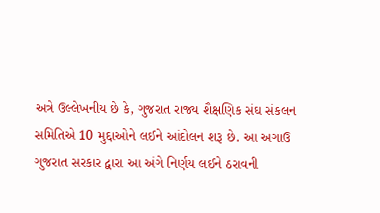અત્રે ઉલ્લેખનીય છે કે, ગુજરાત રાજ્ય શૈક્ષણિક સંઘ સંકલન સમિતિએ 10 મુદ્દાઓને લઈને આંદોલન શરૂ છે. આ અગાઉ ગુજરાત સરકાર દ્વારા આ અંગે નિર્ણય લઈને ઠરાવની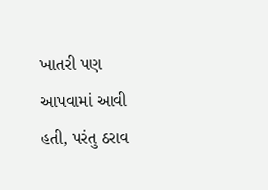ખાતરી પણ આપવામાં આવી હતી, પરંતુ ઠરાવ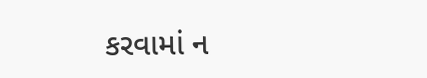કરવામાં ન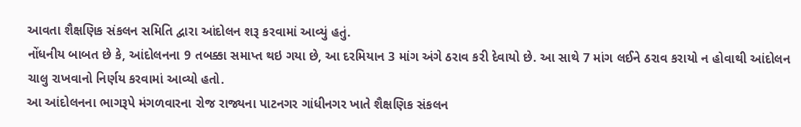આવતા શૈક્ષણિક સંકલન સમિતિ દ્વારા આંદોલન શરૂ કરવામાં આવ્યું હતું.
નોંધનીય બાબત છે કે, આંદોલનના 9 તબક્કા સમાપ્ત થઇ ગયા છે, આ દરમિયાન 3 માંગ અંગે ઠરાવ કરી દેવાયો છે. આ સાથે 7 માંગ લઈને ઠરાવ કરાયો ન હોવાથી આંદોલન ચાલુ રાખવાનો નિર્ણય કરવામાં આવ્યો હતો.
આ આંદોલનના ભાગરૂપે મંગળવારના રોજ રાજ્યના પાટનગર ગાંધીનગર ખાતે શૈક્ષણિક સંકલન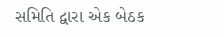સમિતિ દ્વારા એક બેઠક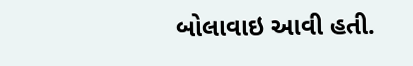બોલાવાઇ આવી હતી.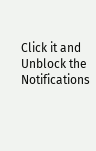Click it and Unblock the Notifications